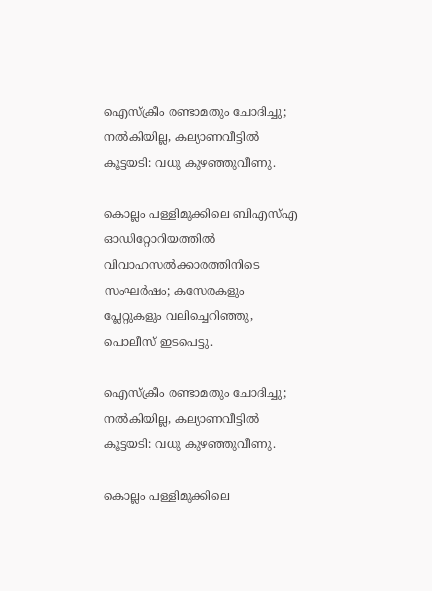ഐസ്‌ക്രീം രണ്ടാമതും ചോദിച്ചു; നൽകിയില്ല, കല്യാണവീട്ടിൽ കൂട്ടയടി: വധു കുഴഞ്ഞുവീണു.

കൊല്ലം പള്ളിമുക്കിലെ ബിഎസ്എ ഓഡിറ്റോറിയത്തിൽ വിവാഹസൽക്കാരത്തിനിടെ സംഘർഷം; കസേരകളും പ്ലേറ്റുകളും വലിച്ചെറിഞ്ഞു, പൊലീസ് ഇടപെട്ടു.

ഐസ്‌ക്രീം രണ്ടാമതും ചോദിച്ചു; നൽകിയില്ല, കല്യാണവീട്ടിൽ കൂട്ടയടി: വധു കുഴഞ്ഞുവീണു.

കൊല്ലം പള്ളിമുക്കിലെ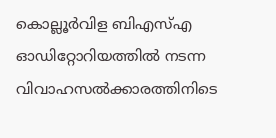കൊല്ലൂർവിള ബിഎസ്എ ഓഡിറ്റോറിയത്തിൽ നടന്ന വിവാഹസൽക്കാരത്തിനിടെ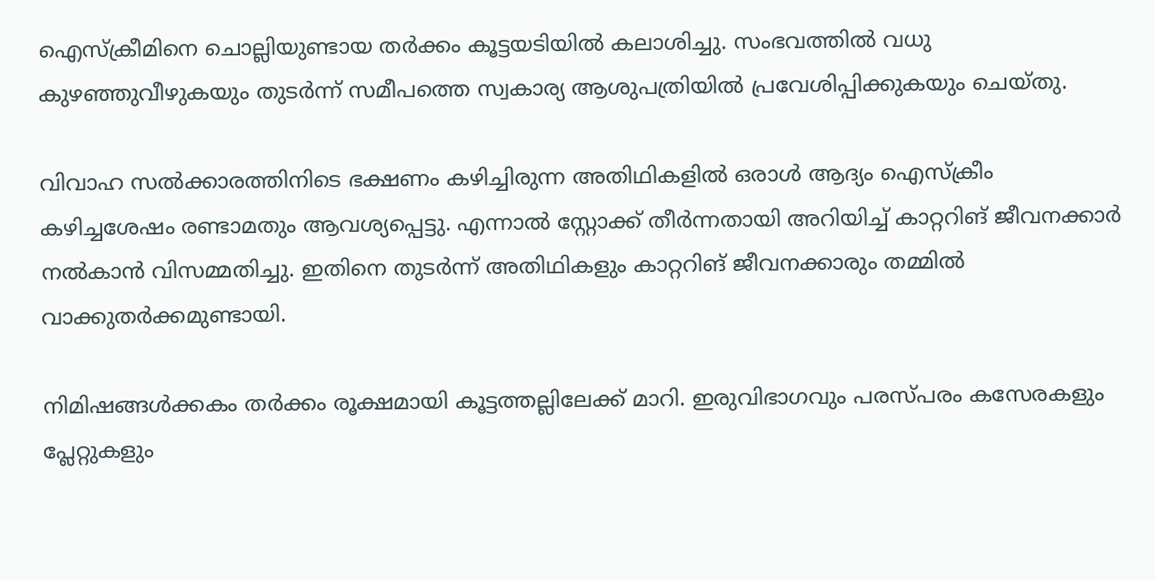ഐസ്‌ക്രീമിനെ ചൊല്ലിയുണ്ടായ തർക്കം കൂട്ടയടിയിൽ കലാശിച്ചു. സംഭവത്തിൽ വധു കുഴഞ്ഞുവീഴുകയും തുടർന്ന് സമീപത്തെ സ്വകാര്യ ആശുപത്രിയിൽ പ്രവേശിപ്പിക്കുകയും ചെയ്തു.

വിവാഹ സൽക്കാരത്തിനിടെ ഭക്ഷണം കഴിച്ചിരുന്ന അതിഥികളിൽ ഒരാൾ ആദ്യം ഐസ്‌ക്രീം കഴിച്ചശേഷം രണ്ടാമതും ആവശ്യപ്പെട്ടു. എന്നാൽ സ്റ്റോക്ക് തീർന്നതായി അറിയിച്ച് കാറ്ററിങ് ജീവനക്കാർ നൽകാൻ വിസമ്മതിച്ചു. ഇതിനെ തുടർന്ന് അതിഥികളും കാറ്ററിങ് ജീവനക്കാരും തമ്മിൽ വാക്കുതർക്കമുണ്ടായി.

നിമിഷങ്ങൾക്കകം തർക്കം രൂക്ഷമായി കൂട്ടത്തല്ലിലേക്ക് മാറി. ഇരുവിഭാഗവും പരസ്പരം കസേരകളും പ്ലേറ്റുകളും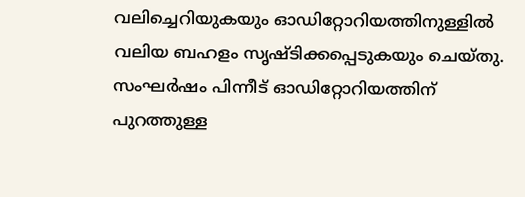വലിച്ചെറിയുകയും ഓഡിറ്റോറിയത്തിനുള്ളിൽ വലിയ ബഹളം സൃഷ്ടിക്കപ്പെടുകയും ചെയ്തു. സംഘർഷം പിന്നീട് ഓഡിറ്റോറിയത്തിന് പുറത്തുള്ള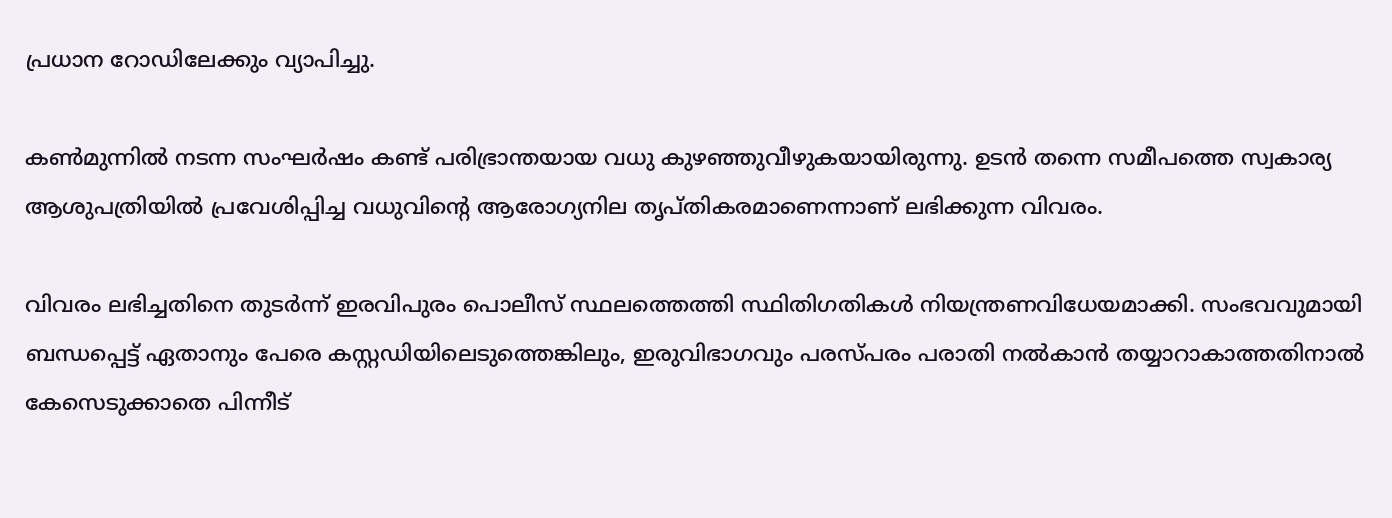പ്രധാന റോഡിലേക്കും വ്യാപിച്ചു.

കൺമുന്നിൽ നടന്ന സംഘർഷം കണ്ട് പരിഭ്രാന്തയായ വധു കുഴഞ്ഞുവീഴുകയായിരുന്നു. ഉടൻ തന്നെ സമീപത്തെ സ്വകാര്യ ആശുപത്രിയിൽ പ്രവേശിപ്പിച്ച വധുവിന്റെ ആരോഗ്യനില തൃപ്തികരമാണെന്നാണ് ലഭിക്കുന്ന വിവരം.

വിവരം ലഭിച്ചതിനെ തുടർന്ന് ഇരവിപുരം പൊലീസ് സ്ഥലത്തെത്തി സ്ഥിതിഗതികൾ നിയന്ത്രണവിധേയമാക്കി. സംഭവവുമായി ബന്ധപ്പെട്ട് ഏതാനും പേരെ കസ്റ്റഡിയിലെടുത്തെങ്കിലും, ഇരുവിഭാഗവും പരസ്പരം പരാതി നൽകാൻ തയ്യാറാകാത്തതിനാൽ കേസെടുക്കാതെ പിന്നീട്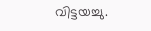വിട്ടയച്ചു.